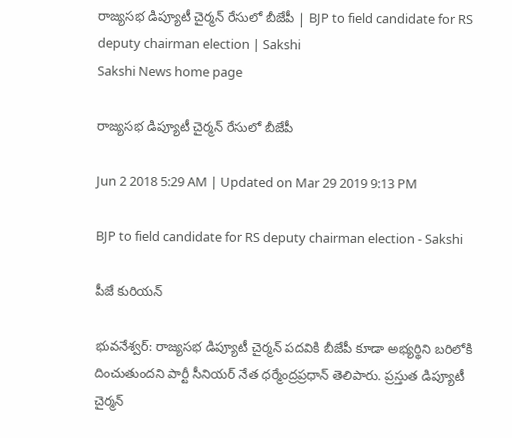రాజ్యసభ డిప్యూటీ చైర్మన్‌ రేసులో బీజేపీ | BJP to field candidate for RS deputy chairman election | Sakshi
Sakshi News home page

రాజ్యసభ డిప్యూటీ చైర్మన్‌ రేసులో బీజేపీ

Jun 2 2018 5:29 AM | Updated on Mar 29 2019 9:13 PM

BJP to field candidate for RS deputy chairman election - Sakshi

పీజే కురియన్‌

భువనేశ్వర్‌: రాజ్యసభ డిప్యూటీ చైర్మన్‌ పదవికి బీజేపీ కూడా అభ్యర్థిని బరిలోకి దించుతుందని పార్టీ సీనియర్‌ నేత ధర్మేంద్రప్రధాన్‌ తెలిపారు. ప్రస్తుత డిప్యూటీ చైర్మన్‌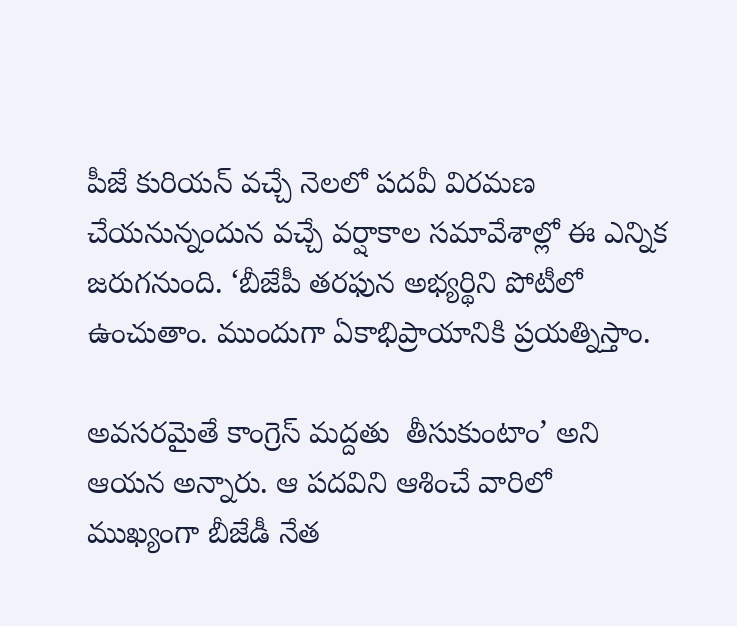పీజే కురియన్‌ వచ్చే నెలలో పదవీ విరమణ చేయనున్నందున వచ్చే వర్షాకాల సమావేశాల్లో ఈ ఎన్నిక జరుగనుంది. ‘బీజేపీ తరఫున అభ్యర్థిని పోటీలో ఉంచుతాం. ముందుగా ఏకాభిప్రాయానికి ప్రయత్నిస్తాం.

అవసరమైతే కాంగ్రెస్‌ మద్దతు  తీసుకుంటాం’ అని ఆయన అన్నారు. ఆ పదవిని ఆశించే వారిలో ముఖ్యంగా బీజేడీ నేత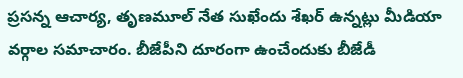ప్రసన్న ఆచార్య, తృణమూల్‌ నేత సుఖేందు శేఖర్‌ ఉన్నట్లు మీడియా వర్గాల సమాచారం. బీజేపీని దూరంగా ఉంచేందుకు బీజేడీ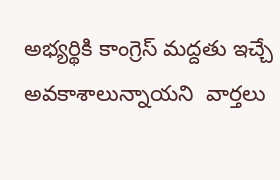అభ్యర్థికి కాంగ్రెస్‌ మద్దతు ఇచ్చే అవకాశాలున్నాయని  వార్తలు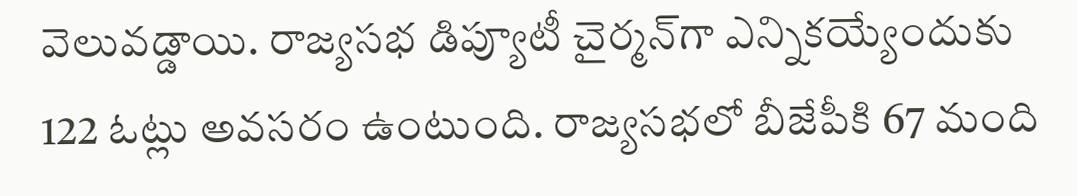వెలువడ్డాయి. రాజ్యసభ డిప్యూటీ చైర్మన్‌గా ఎన్నికయ్యేందుకు 122 ఓట్లు అవసరం ఉంటుంది. రాజ్యసభలో బీజేపీకి 67 మంది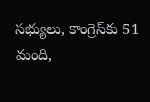సభ్యులు, కాంగ్రెస్‌కు 51 మంది,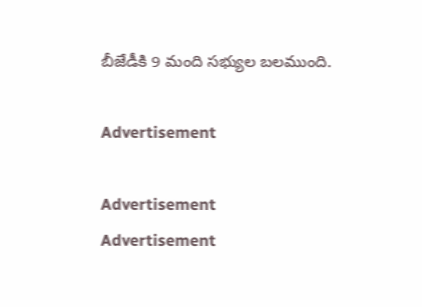బీజేడీకి 9 మంది సభ్యుల బలముంది.

Advertisement

Advertisement
Advertisement